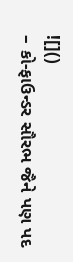![]()
– કો-ફાઉન્ડર સૌરભ જૈને પણ પદ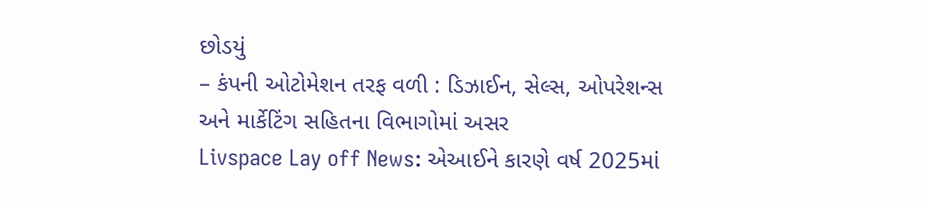છોડયું
– કંપની ઓટોમેશન તરફ વળી : ડિઝાઈન, સેલ્સ, ઓપરેશન્સ અને માર્કેટિંગ સહિતના વિભાગોમાં અસર
Livspace Lay off News: એઆઈને કારણે વર્ષ 2025માં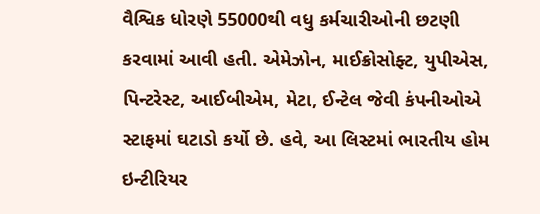વૈશ્વિક ધોરણે 55000થી વધુ કર્મચારીઓની છટણી કરવામાં આવી હતી. એમેઝોન, માઈક્રોસોફ્ટ, યુપીએસ, પિન્ટરેસ્ટ, આઈબીએમ, મેટા, ઈન્ટેલ જેવી કંપનીઓએ સ્ટાફમાં ઘટાડો કર્યો છે. હવે, આ લિસ્ટમાં ભારતીય હોમ ઇન્ટીરિયર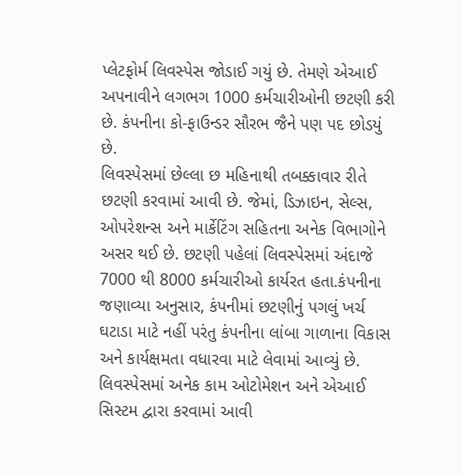પ્લેટફોર્મ લિવસ્પેસ જોડાઈ ગયું છે. તેમણે એઆઈ અપનાવીને લગભગ 1000 કર્મચારીઓની છટણી કરી છે. કંપનીના કો-ફાઉન્ડર સૌરભ જૈને પણ પદ છોડયું છે.
લિવસ્પેસમાં છેલ્લા છ મહિનાથી તબક્કાવાર રીતે છટણી કરવામાં આવી છે. જેમાં, ડિઝાઇન, સેલ્સ, ઓપરેશન્સ અને માર્કેટિંગ સહિતના અનેક વિભાગોને અસર થઈ છે. છટણી પહેલાં લિવસ્પેસમાં અંદાજે 7000 થી 8000 કર્મચારીઓ કાર્યરત હતા.કંપનીના જણાવ્યા અનુસાર, કંપનીમાં છટણીનું પગલું ખર્ચ ઘટાડા માટે નહીં પરંતુ કંપનીના લાંબા ગાળાના વિકાસ અને કાર્યક્ષમતા વધારવા માટે લેવામાં આવ્યું છે. લિવસ્પેસમાં અનેક કામ ઓટોમેશન અને એઆઈ સિસ્ટમ દ્વારા કરવામાં આવી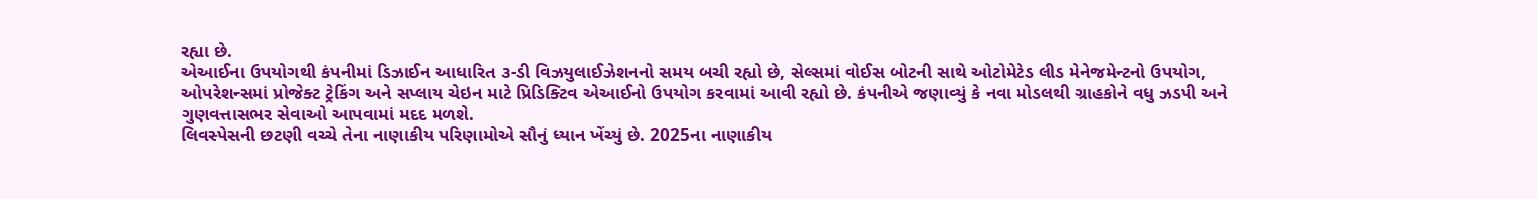રહ્યા છે.
એઆઈના ઉપયોગથી કંપનીમાં ડિઝાઈન આધારિત ૩-ડી વિઝયુલાઈઝેશનનો સમય બચી રહ્યો છે, સેલ્સમાં વોઈસ બોટની સાથે ઓટોમેટેડ લીડ મેનેજમેન્ટનો ઉપયોગ, ઓપરેશન્સમાં પ્રોજેક્ટ ટ્રેકિંગ અને સપ્લાય ચેઇન માટે પ્રિડિક્ટિવ એઆઈનો ઉપયોગ કરવામાં આવી રહ્યો છે. કંપનીએ જણાવ્યું કે નવા મોડલથી ગ્રાહકોને વધુ ઝડપી અને ગુણવત્તાસભર સેવાઓ આપવામાં મદદ મળશે.
લિવસ્પેસની છટણી વચ્ચે તેના નાણાકીય પરિણામોએ સૌનું ધ્યાન ખેંચ્યું છે. 2025ના નાણાકીય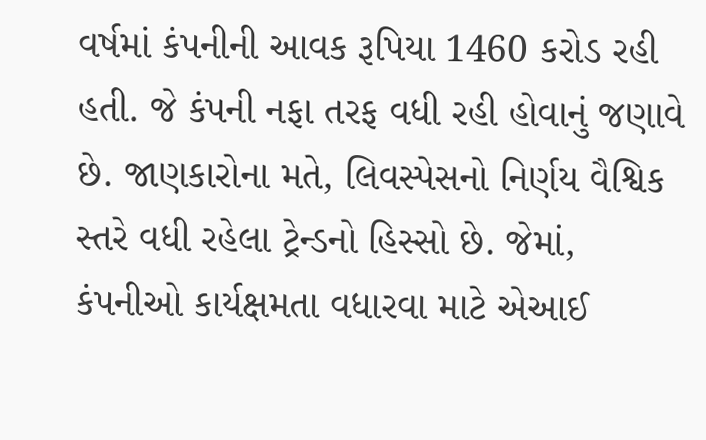વર્ષમાં કંપનીની આવક રૂપિયા 1460 કરોડ રહી હતી. જે કંપની નફા તરફ વધી રહી હોવાનું જણાવે છે. જાણકારોના મતે, લિવસ્પેસનો નિર્ણય વૈશ્વિક સ્તરે વધી રહેલા ટ્રેન્ડનો હિસ્સો છે. જેમાં, કંપનીઓ કાર્યક્ષમતા વધારવા માટે એઆઈ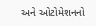અને ઓટોમેશનનો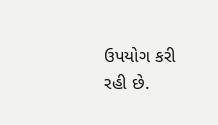ઉપયોગ કરી રહી છે.